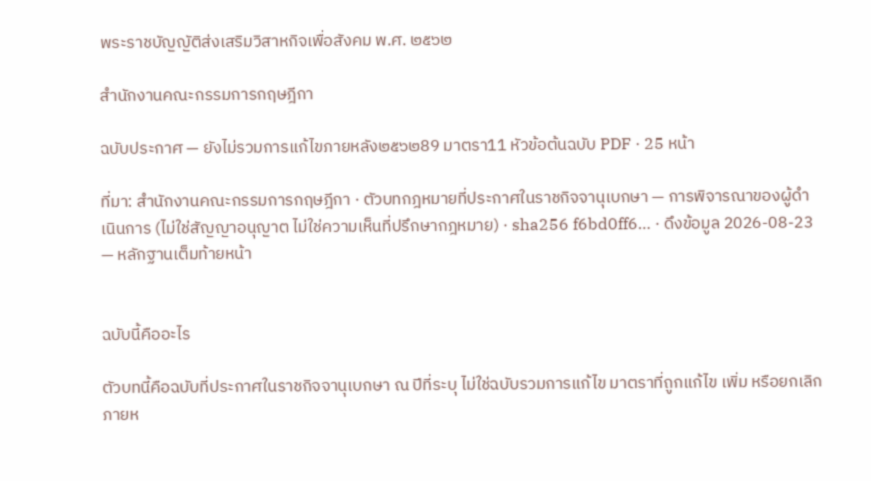พระราชบัญญัติส่งเสริมวิสาหกิจเพื่อสังคม พ.ศ. ๒๕๖๒

สำนักงานคณะกรรมการกฤษฎีกา

ฉบับประกาศ — ยังไม่รวมการแก้ไขภายหลัง๒๕๖๒89 มาตรา11 หัวข้อต้นฉบับ PDF · 25 หน้า

ที่มา: สำนักงานคณะกรรมการกฤษฎีกา · ตัวบทกฎหมายที่ประกาศในราชกิจจานุเบกษา — การพิจารณาของผู้ดำเนินการ (ไม่ใช่สัญญาอนุญาต ไม่ใช่ความเห็นที่ปรึกษากฎหมาย) · sha256 f6bd0ff6… · ดึงข้อมูล 2026-08-23 — หลักฐานเต็มท้ายหน้า


ฉบับนี้คืออะไร

ตัวบทนี้คือฉบับที่ประกาศในราชกิจจานุเบกษา ณ ปีที่ระบุ ไม่ใช่ฉบับรวมการแก้ไข มาตราที่ถูกแก้ไข เพิ่ม หรือยกเลิกภายห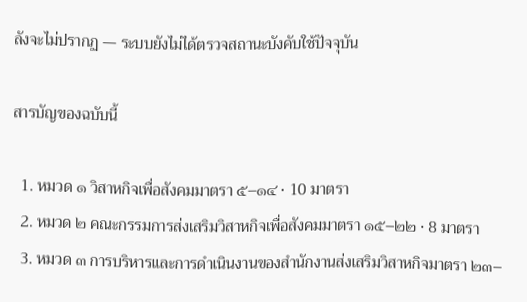ลังจะไม่ปรากฏ — ระบบยังไม่ได้ตรวจสถานะบังคับใช้ปัจจุบัน

สารบัญของฉบับนี้

  1. หมวด ๑ วิสาหกิจเพื่อสังคมมาตรา ๕–๑๔ · 10 มาตรา
  2. หมวด ๒ คณะกรรมการส่งเสริมวิสาหกิจเพื่อสังคมมาตรา ๑๕–๒๒ · 8 มาตรา
  3. หมวด ๓ การบริหารและการดำเนินงานของสำนักงานส่งเสริมวิสาหกิจมาตรา ๒๓–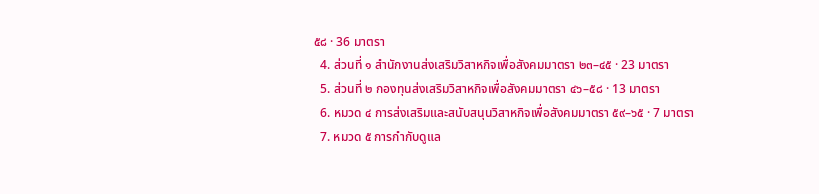๕๘ · 36 มาตรา
  4. ส่วนที่ ๑ สำนักงานส่งเสริมวิสาหกิจเพื่อสังคมมาตรา ๒๓–๔๕ · 23 มาตรา
  5. ส่วนที่ ๒ กองทุนส่งเสริมวิสาหกิจเพื่อสังคมมาตรา ๔๖–๕๘ · 13 มาตรา
  6. หมวด ๔ การส่งเสริมและสนับสนุนวิสาหกิจเพื่อสังคมมาตรา ๕๙–๖๕ · 7 มาตรา
  7. หมวด ๕ การกำกับดูแล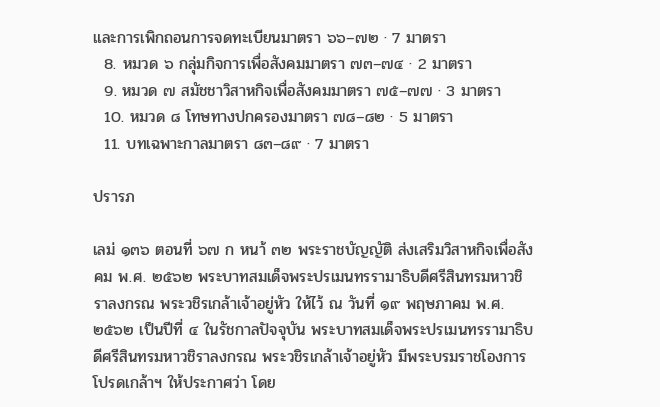และการเพิกถอนการจดทะเบียนมาตรา ๖๖–๗๒ · 7 มาตรา
  8. หมวด ๖ กลุ่มกิจการเพื่อสังคมมาตรา ๗๓–๗๔ · 2 มาตรา
  9. หมวด ๗ สมัชชาวิสาหกิจเพื่อสังคมมาตรา ๗๕–๗๗ · 3 มาตรา
  10. หมวด ๘ โทษทางปกครองมาตรา ๗๘–๘๒ · 5 มาตรา
  11. บทเฉพาะกาลมาตรา ๘๓–๘๙ · 7 มาตรา

ปรารภ

เลม่ ๑๓๖ ตอนที่ ๖๗ ก หนา้ ๓๒ พระราชบัญญัติ ส่งเสริมวิสาหกิจเพื่อสังคม พ.ศ. ๒๕๖๒ พระบาทสมเด็จพระปรเมนทรรามาธิบดีศรีสินทรมหาวชิราลงกรณ พระวชิรเกล้าเจ้าอยู่หัว ให้ไว้ ณ วันที่ ๑๙ พฤษภาคม พ.ศ. ๒๕๖๒ เป็นปีที่ ๔ ในรัชกาลปัจจุบัน พระบาทสมเด็จพระปรเมนทรรามาธิบดีศรีสินทรมหาวชิราลงกรณ พระวชิรเกล้าเจ้าอยู่หัว มีพระบรมราชโองการโปรดเกล้าฯ ให้ประกาศว่า โดย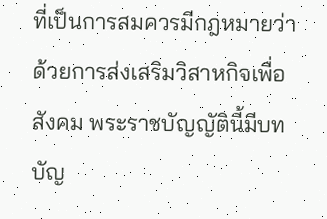ที่เป็นการสมควรมีกฎหมายว่าด้วยการส่งเสริมวิสาหกิจเพื่อสังคม พระราชบัญญัตินี้มีบทบัญ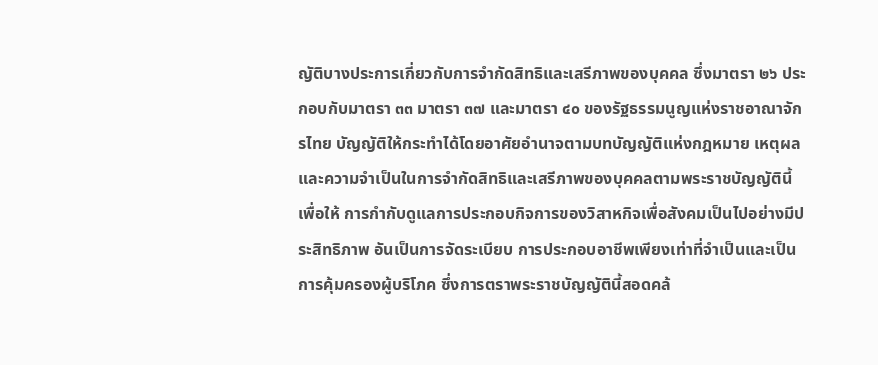ญัติบางประการเกี่ยวกับการจำกัดสิทธิและเสรีภาพของบุคคล ซึ่งมาตรา ๒๖ ประกอบกับมาตรา ๓๓ มาตรา ๓๗ และมาตรา ๔๐ ของรัฐธรรมนูญแห่งราชอาณาจักรไทย บัญญัติให้กระทำได้โดยอาศัยอำนาจตามบทบัญญัติแห่งกฎหมาย เหตุผลและความจำเป็นในการจำกัดสิทธิและเสรีภาพของบุคคลตามพระราชบัญญัตินี้ เพื่อให้ การกำกับดูแลการประกอบกิจการของวิสาหกิจเพื่อสังคมเป็นไปอย่างมีประสิทธิภาพ อันเป็นการจัดระเบียบ การประกอบอาชีพเพียงเท่าที่จำเป็นและเป็นการคุ้มครองผู้บริโภค ซึ่งการตราพระราชบัญญัตินี้สอดคล้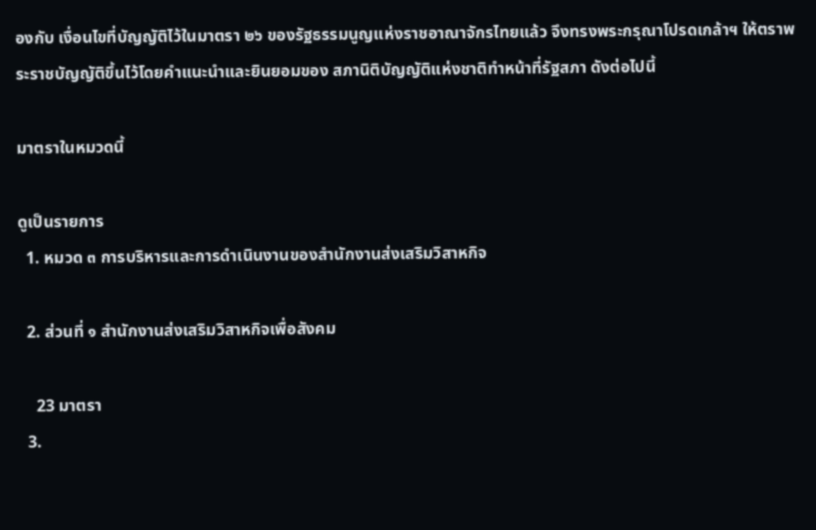องกับ เงื่อนไขที่บัญญัติไว้ในมาตรา ๒๖ ของรัฐธรรมนูญแห่งราชอาณาจักรไทยแล้ว จึงทรงพระกรุณาโปรดเกล้าฯ ให้ตราพระราชบัญญัติขึ้นไว้โดยคำแนะนำและยินยอมของ สภานิติบัญญัติแห่งชาติทำหน้าที่รัฐสภา ดังต่อไปนี้

มาตราในหมวดนี้

ดูเป็นรายการ
  1. หมวด ๓ การบริหารและการดำเนินงานของสำนักงานส่งเสริมวิสาหกิจ

  2. ส่วนที่ ๑ สำนักงานส่งเสริมวิสาหกิจเพื่อสังคม

    23 มาตรา
  3.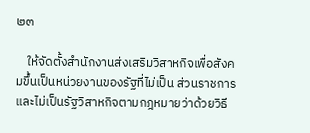๒๓

    ให้จัดตั้งสำนักงานส่งเสริมวิสาหกิจเพื่อสังคมขึ้นเป็นหน่วยงานของรัฐที่ไม่เป็น ส่วนราชการ และไม่เป็นรัฐวิสาหกิจตามกฎหมายว่าด้วยวิธี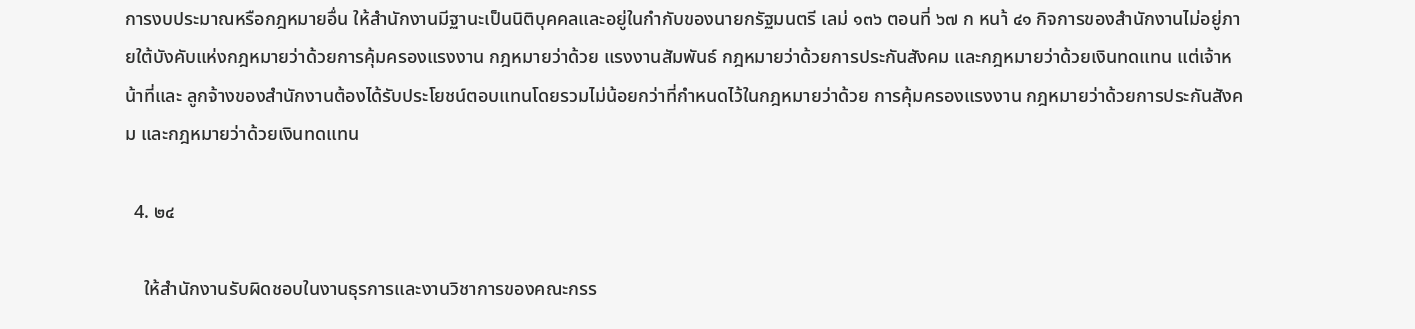การงบประมาณหรือกฎหมายอื่น ให้สำนักงานมีฐานะเป็นนิติบุคคลและอยู่ในกำกับของนายกรัฐมนตรี เลม่ ๑๓๖ ตอนที่ ๖๗ ก หนา้ ๔๑ กิจการของสำนักงานไม่อยู่ภายใต้บังคับแห่งกฎหมายว่าด้วยการคุ้มครองแรงงาน กฎหมายว่าด้วย แรงงานสัมพันธ์ กฎหมายว่าด้วยการประกันสังคม และกฎหมายว่าด้วยเงินทดแทน แต่เจ้าหน้าที่และ ลูกจ้างของสำนักงานต้องได้รับประโยชน์ตอบแทนโดยรวมไม่น้อยกว่าที่กำหนดไว้ในกฎหมายว่าด้วย การคุ้มครองแรงงาน กฎหมายว่าด้วยการประกันสังคม และกฎหมายว่าด้วยเงินทดแทน

  4. ๒๔

    ให้สำนักงานรับผิดชอบในงานธุรการและงานวิชาการของคณะกรร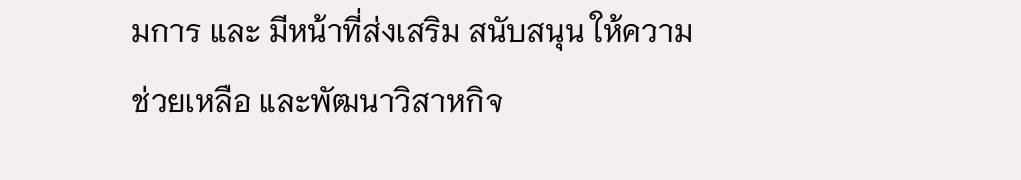มการ และ มีหน้าที่ส่งเสริม สนับสนุน ให้ความช่วยเหลือ และพัฒนาวิสาหกิจ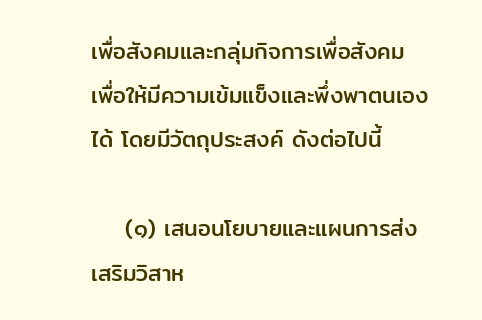เพื่อสังคมและกลุ่มกิจการเพื่อสังคม เพื่อให้มีความเข้มแข็งและพึ่งพาตนเองได้ โดยมีวัตถุประสงค์ ดังต่อไปนี้

    (๑) เสนอนโยบายและแผนการส่งเสริมวิสาห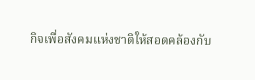กิจเพื่อสังคมแห่งชาติให้สอดคล้องกับ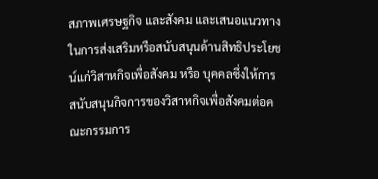สภาพเศรษฐกิจ และสังคม และเสนอแนวทางในการส่งเสริมหรือสนับสนุนด้านสิทธิประโยชน์แก่วิสาหกิจเพื่อสังคม หรือ บุคคลซึ่งให้การสนับสนุนกิจการของวิสาหกิจเพื่อสังคมต่อคณะกรรมการ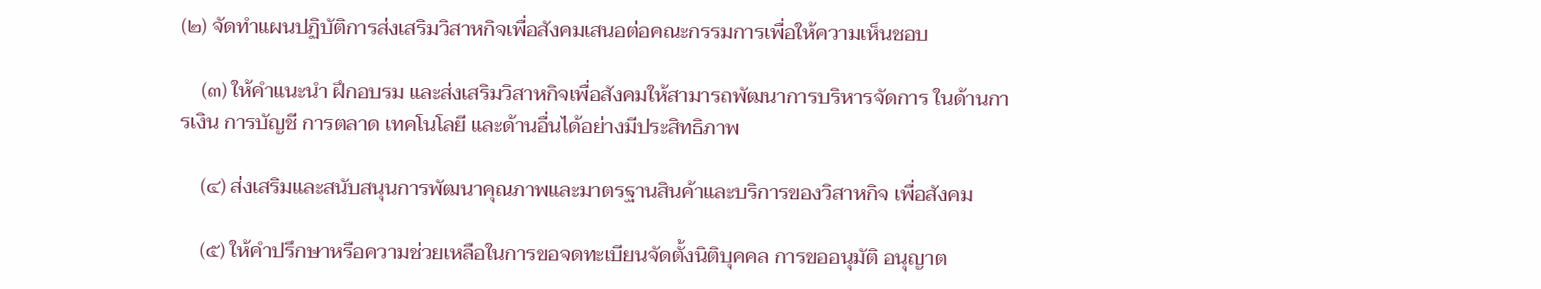(๒) จัดทำแผนปฏิบัติการส่งเสริมวิสาหกิจเพื่อสังคมเสนอต่อคณะกรรมการเพื่อให้ความเห็นชอบ

    (๓) ให้คำแนะนำ ฝึกอบรม และส่งเสริมวิสาหกิจเพื่อสังคมให้สามารถพัฒนาการบริหารจัดการ ในด้านการเงิน การบัญชี การตลาด เทคโนโลยี และด้านอื่นได้อย่างมีประสิทธิภาพ

    (๔) ส่งเสริมและสนับสนุนการพัฒนาคุณภาพและมาตรฐานสินค้าและบริการของวิสาหกิจ เพื่อสังคม

    (๕) ให้คำปรึกษาหรือความช่วยเหลือในการขอจดทะเบียนจัดตั้งนิติบุคคล การขออนุมัติ อนุญาต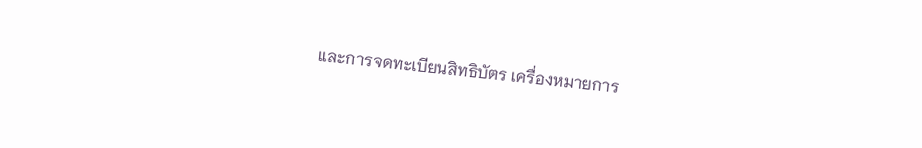และการจดทะเบียนสิทธิบัตร เครื่องหมายการ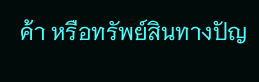ค้า หรือทรัพย์สินทางปัญ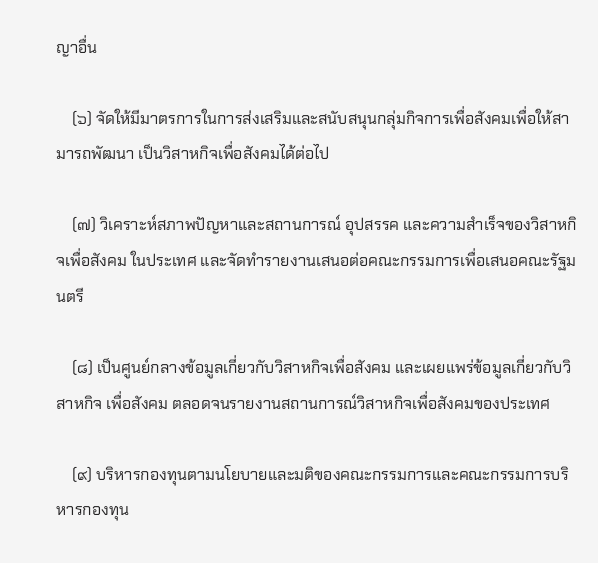ญาอื่น

    (๖) จัดให้มีมาตรการในการส่งเสริมและสนับสนุนกลุ่มกิจการเพื่อสังคมเพื่อให้สามารถพัฒนา เป็นวิสาหกิจเพื่อสังคมได้ต่อไป

    (๗) วิเคราะห์สภาพปัญหาและสถานการณ์ อุปสรรค และความสำเร็จของวิสาหกิจเพื่อสังคม ในประเทศ และจัดทำรายงานเสนอต่อคณะกรรมการเพื่อเสนอคณะรัฐมนตรี

    (๘) เป็นศูนย์กลางข้อมูลเกี่ยวกับวิสาหกิจเพื่อสังคม และเผยแพร่ข้อมูลเกี่ยวกับวิสาหกิจ เพื่อสังคม ตลอดจนรายงานสถานการณ์วิสาหกิจเพื่อสังคมของประเทศ

    (๙) บริหารกองทุนตามนโยบายและมติของคณะกรรมการและคณะกรรมการบริหารกองทุน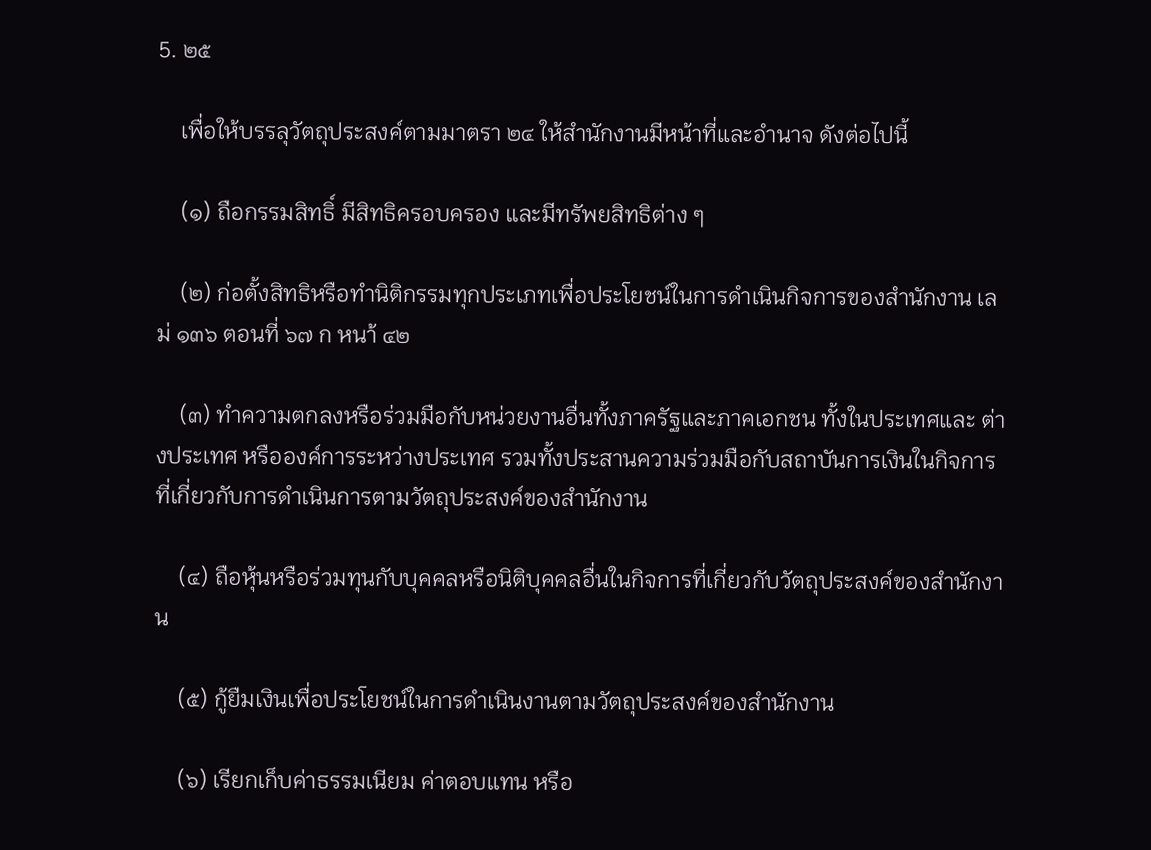5. ๒๕

    เพื่อให้บรรลุวัตถุประสงค์ตามมาตรา ๒๔ ให้สำนักงานมีหน้าที่และอำนาจ ดังต่อไปนี้

    (๑) ถือกรรมสิทธิ์ มีสิทธิครอบครอง และมีทรัพยสิทธิต่าง ๆ

    (๒) ก่อตั้งสิทธิหรือทำนิติกรรมทุกประเภทเพื่อประโยชน์ในการดำเนินกิจการของสำนักงาน เลม่ ๑๓๖ ตอนที่ ๖๗ ก หนา้ ๔๒

    (๓) ทำความตกลงหรือร่วมมือกับหน่วยงานอื่นทั้งภาครัฐและภาคเอกชน ทั้งในประเทศและ ต่างประเทศ หรือองค์การระหว่างประเทศ รวมทั้งประสานความร่วมมือกับสถาบันการเงินในกิจการ ที่เกี่ยวกับการดำเนินการตามวัตถุประสงค์ของสำนักงาน

    (๔) ถือหุ้นหรือร่วมทุนกับบุคคลหรือนิติบุคคลอื่นในกิจการที่เกี่ยวกับวัตถุประสงค์ของสำนักงาน

    (๕) กู้ยืมเงินเพื่อประโยชน์ในการดำเนินงานตามวัตถุประสงค์ของสำนักงาน

    (๖) เรียกเก็บค่าธรรมเนียม ค่าตอบแทน หรือ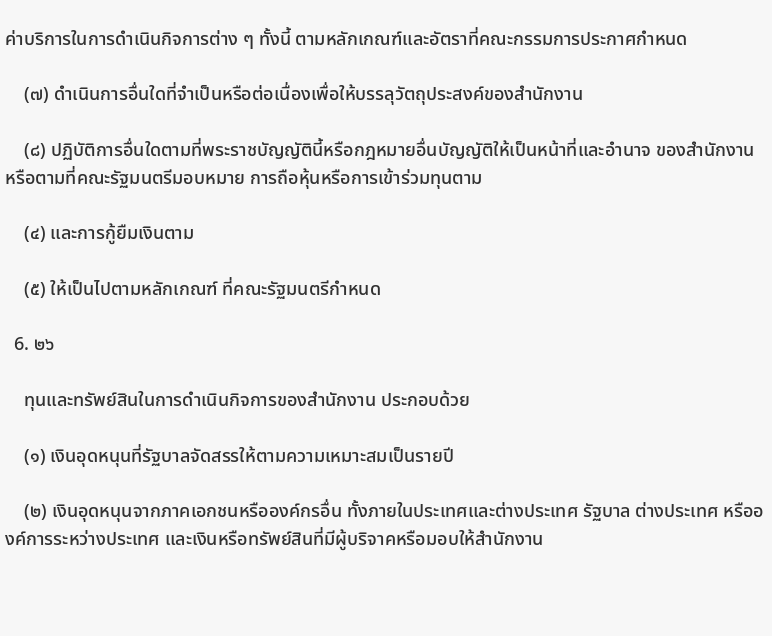ค่าบริการในการดำเนินกิจการต่าง ๆ ทั้งนี้ ตามหลักเกณฑ์และอัตราที่คณะกรรมการประกาศกำหนด

    (๗) ดำเนินการอื่นใดที่จำเป็นหรือต่อเนื่องเพื่อให้บรรลุวัตถุประสงค์ของสำนักงาน

    (๘) ปฏิบัติการอื่นใดตามที่พระราชบัญญัตินี้หรือกฎหมายอื่นบัญญัติให้เป็นหน้าที่และอำนาจ ของสำนักงาน หรือตามที่คณะรัฐมนตรีมอบหมาย การถือหุ้นหรือการเข้าร่วมทุนตาม

    (๔) และการกู้ยืมเงินตาม

    (๕) ให้เป็นไปตามหลักเกณฑ์ ที่คณะรัฐมนตรีกำหนด

  6. ๒๖

    ทุนและทรัพย์สินในการดำเนินกิจการของสำนักงาน ประกอบด้วย

    (๑) เงินอุดหนุนที่รัฐบาลจัดสรรให้ตามความเหมาะสมเป็นรายปี

    (๒) เงินอุดหนุนจากภาคเอกชนหรือองค์กรอื่น ทั้งภายในประเทศและต่างประเทศ รัฐบาล ต่างประเทศ หรือองค์การระหว่างประเทศ และเงินหรือทรัพย์สินที่มีผู้บริจาคหรือมอบให้สำนักงาน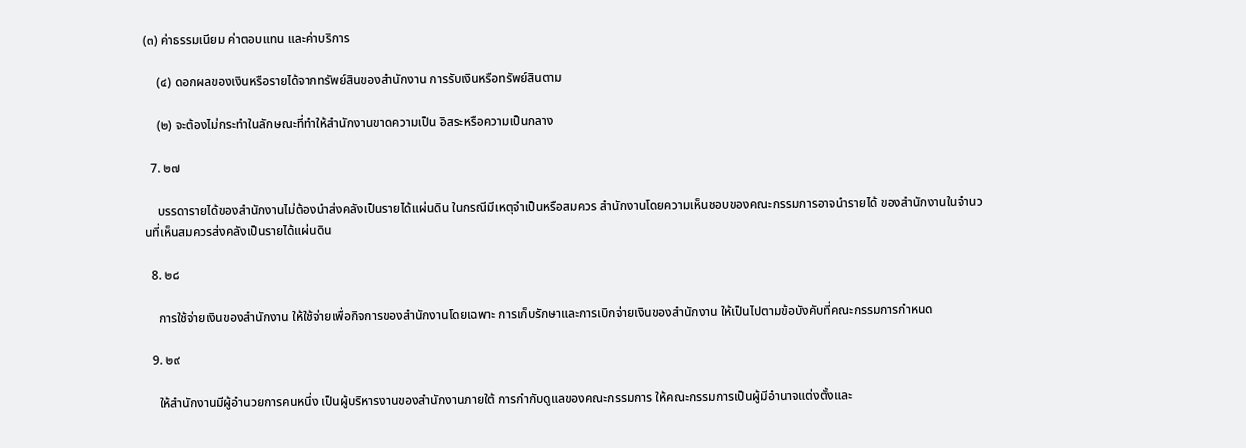(๓) ค่าธรรมเนียม ค่าตอบแทน และค่าบริการ

    (๔) ดอกผลของเงินหรือรายได้จากทรัพย์สินของสำนักงาน การรับเงินหรือทรัพย์สินตาม

    (๒) จะต้องไม่กระทำในลักษณะที่ทำให้สำนักงานขาดความเป็น อิสระหรือความเป็นกลาง

  7. ๒๗

    บรรดารายได้ของสำนักงานไม่ต้องนำส่งคลังเป็นรายได้แผ่นดิน ในกรณีมีเหตุจำเป็นหรือสมควร สำนักงานโดยความเห็นชอบของคณะกรรมการอาจนำรายได้ ของสำนักงานในจำนวนที่เห็นสมควรส่งคลังเป็นรายได้แผ่นดิน

  8. ๒๘

    การใช้จ่ายเงินของสำนักงาน ให้ใช้จ่ายเพื่อกิจการของสำนักงานโดยเฉพาะ การเก็บรักษาและการเบิกจ่ายเงินของสำนักงาน ให้เป็นไปตามข้อบังคับที่คณะกรรมการกำหนด

  9. ๒๙

    ให้สำนักงานมีผู้อำนวยการคนหนึ่ง เป็นผู้บริหารงานของสำนักงานภายใต้ การกำกับดูแลของคณะกรรมการ ให้คณะกรรมการเป็นผู้มีอำนาจแต่งตั้งและ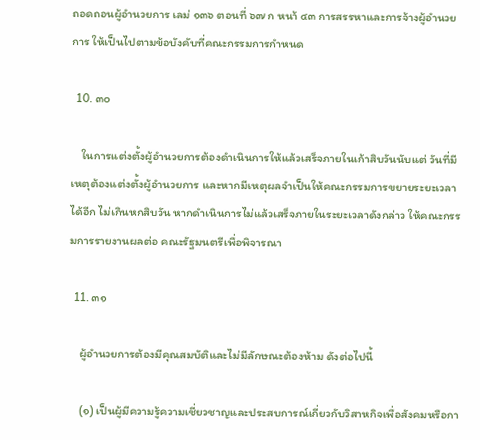ถอดถอนผู้อำนวยการ เลม่ ๑๓๖ ตอนที่ ๖๗ ก หนา้ ๔๓ การสรรหาและการจ้างผู้อำนวยการ ให้เป็นไปตามข้อบังคับที่คณะกรรมการกำหนด

  10. ๓๐

    ในการแต่งตั้งผู้อำนวยการต้องดำเนินการให้แล้วเสร็จภายในเก้าสิบวันนับแต่ วันที่มีเหตุต้องแต่งตั้งผู้อำนวยการ และหากมีเหตุผลจำเป็นให้คณะกรรมการขยายระยะเวลาได้อีก ไม่เกินหกสิบวัน หากดำเนินการไม่แล้วเสร็จภายในระยะเวลาดังกล่าว ให้คณะกรรมการรายงานผลต่อ คณะรัฐมนตรีเพื่อพิจารณา

  11. ๓๑

    ผู้อำนวยการต้องมีคุณสมบัติและไม่มีลักษณะต้องห้าม ดังต่อไปนี้

    (๑) เป็นผู้มีความรู้ความเชี่ยวชาญและประสบการณ์เกี่ยวกับวิสาหกิจเพื่อสังคมหรือกา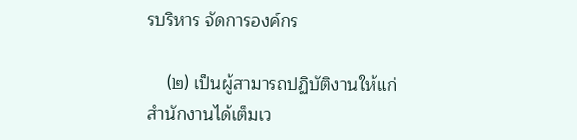รบริหาร จัดการองค์กร

    (๒) เป็นผู้สามารถปฏิบัติงานให้แก่สำนักงานได้เต็มเว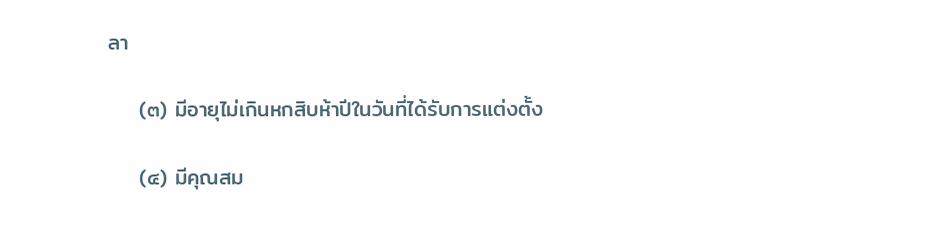ลา

    (๓) มีอายุไม่เกินหกสิบห้าปีในวันที่ได้รับการแต่งตั้ง

    (๔) มีคุณสม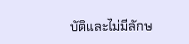บัติและไม่มีลักษ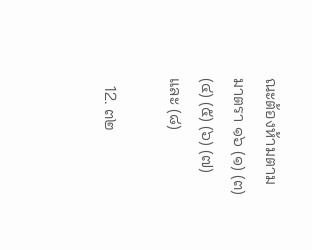ณะต้องห้ามตามมาตรา ๑๖ (๑) (๓) (๔) (๕) (๖) (๗) และ (๘)

  12. ๓๒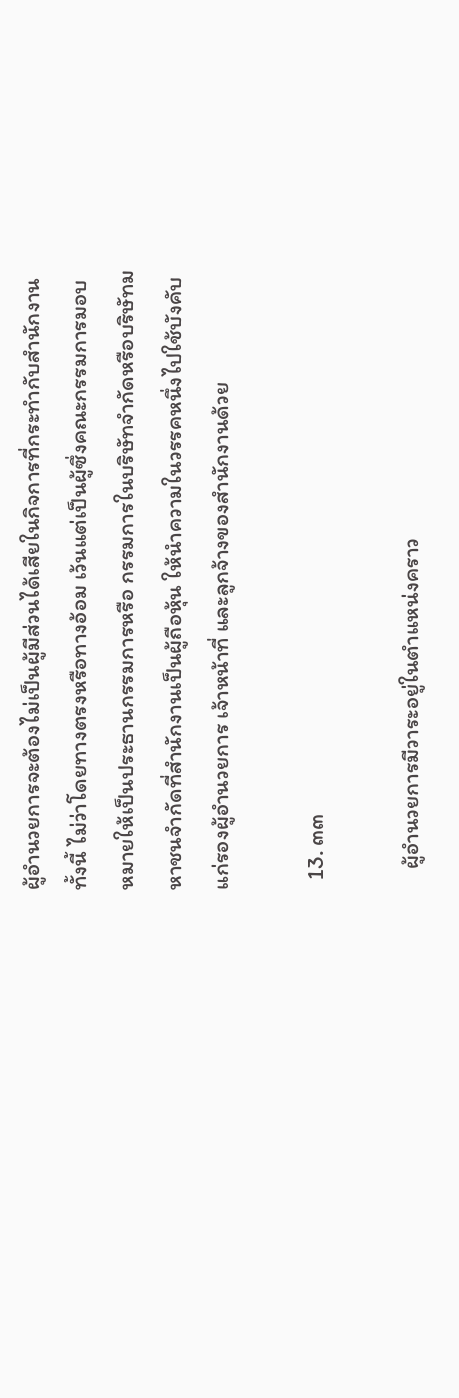ผู้อำนวยการจะต้องไม่เป็นผู้มีส่วนได้เสียในกิจการที่กระทำกับสำนักงาน ทั้งนี้ ไม่ว่าโดยทางตรงหรือทางอ้อม เว้นแต่เป็นผู้ซึ่งคณะกรรมการมอบหมายให้เป็นประธานกรรมการหรือ กรรมการในบริษัทจำกัดหรือบริษัทมหาชนจำกัดที่สำนักงานเป็นผู้ถือหุ้น ให้นำความในวรรคหนึ่งไปใช้บังคับแก่รองผู้อำนวยการ เจ้าหน้าที่ และลูกจ้างของสำนักงานด้วย

  13. ๓๓

    ผู้อำนวยการมีวาระอยู่ในตำแหน่งคราว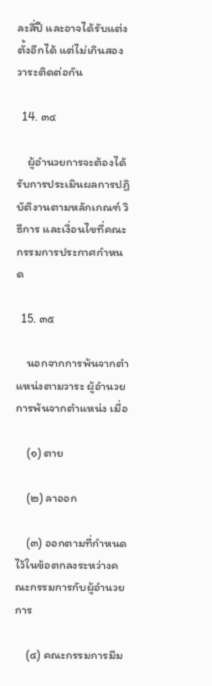ละสี่ปี และอาจได้รับแต่งตั้งอีกได้ แต่ไม่เกินสองวาระติดต่อกัน

  14. ๓๔

    ผู้อำนวยการจะต้องได้รับการประเมินผลการปฏิบัติงานตามหลักเกณฑ์ วิธีการ และเงื่อนไขที่คณะกรรมการประกาศกำหนด

  15. ๓๕

    นอกจากการพ้นจากตำแหน่งตามวาระ ผู้อำนวยการพ้นจากตำแหน่ง เมื่อ

    (๑) ตาย

    (๒) ลาออก

    (๓) ออกตามที่กำหนดไว้ในข้อตกลงระหว่างคณะกรรมการกับผู้อำนวยการ

    (๔) คณะกรรมการมีม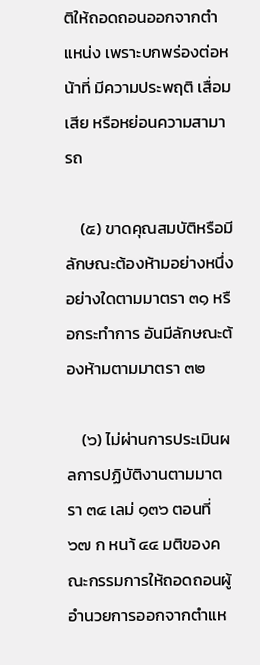ติให้ถอดถอนออกจากตำแหน่ง เพราะบกพร่องต่อหน้าที่ มีความประพฤติ เสื่อมเสีย หรือหย่อนความสามารถ

    (๕) ขาดคุณสมบัติหรือมีลักษณะต้องห้ามอย่างหนึ่งอย่างใดตามมาตรา ๓๑ หรือกระทำการ อันมีลักษณะต้องห้ามตามมาตรา ๓๒

    (๖) ไม่ผ่านการประเมินผลการปฏิบัติงานตามมาตรา ๓๔ เลม่ ๑๓๖ ตอนที่ ๖๗ ก หนา้ ๔๔ มติของคณะกรรมการให้ถอดถอนผู้อำนวยการออกจากตำแห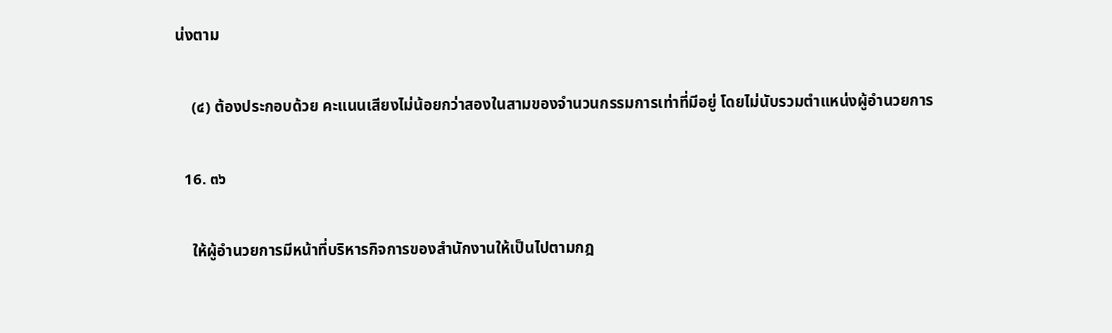น่งตาม

    (๔) ต้องประกอบด้วย คะแนนเสียงไม่น้อยกว่าสองในสามของจำนวนกรรมการเท่าที่มีอยู่ โดยไม่นับรวมตำแหน่งผู้อำนวยการ

  16. ๓๖

    ให้ผู้อำนวยการมีหน้าที่บริหารกิจการของสำนักงานให้เป็นไปตามกฎ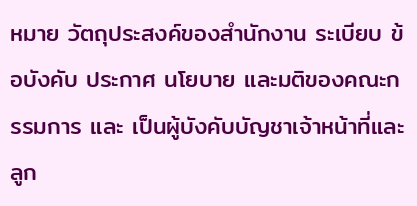หมาย วัตถุประสงค์ของสำนักงาน ระเบียบ ข้อบังคับ ประกาศ นโยบาย และมติของคณะกรรมการ และ เป็นผู้บังคับบัญชาเจ้าหน้าที่และลูก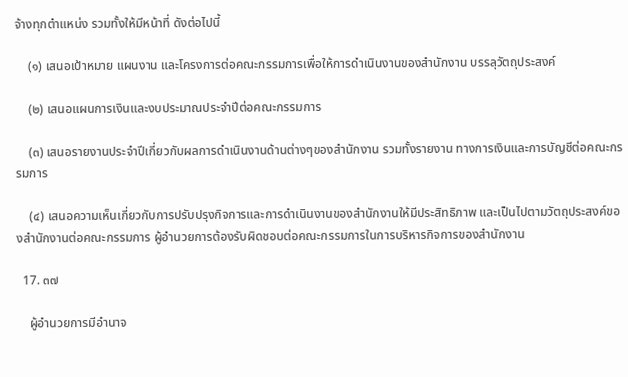จ้างทุกตำแหน่ง รวมทั้งให้มีหน้าที่ ดังต่อไปนี้

    (๑) เสนอเป้าหมาย แผนงาน และโครงการต่อคณะกรรมการเพื่อให้การดำเนินงานของสำนักงาน บรรลุวัตถุประสงค์

    (๒) เสนอแผนการเงินและงบประมาณประจำปีต่อคณะกรรมการ

    (๓) เสนอรายงานประจำปีเกี่ยวกับผลการดำเนินงานด้านต่างๆของสำนักงาน รวมทั้งรายงาน ทางการเงินและการบัญชีต่อคณะกรรมการ

    (๔) เสนอความเห็นเกี่ยวกับการปรับปรุงกิจการและการดำเนินงานของสำนักงานให้มีประสิทธิภาพ และเป็นไปตามวัตถุประสงค์ของสำนักงานต่อคณะกรรมการ ผู้อำนวยการต้องรับผิดชอบต่อคณะกรรมการในการบริหารกิจการของสำนักงาน

  17. ๓๗

    ผู้อำนวยการมีอำนาจ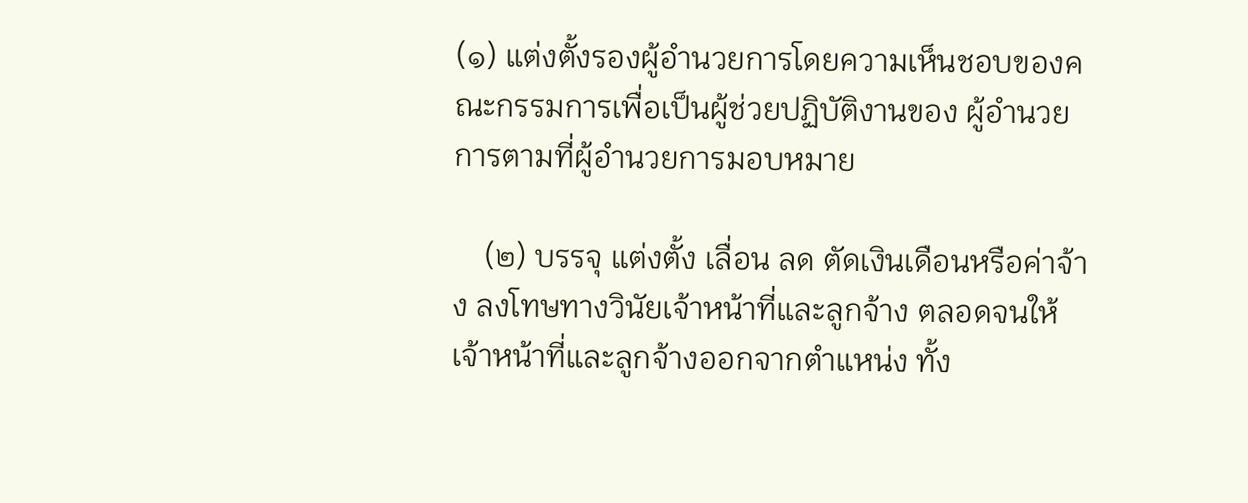(๑) แต่งตั้งรองผู้อำนวยการโดยความเห็นชอบของคณะกรรมการเพื่อเป็นผู้ช่วยปฏิบัติงานของ ผู้อำนวยการตามที่ผู้อำนวยการมอบหมาย

    (๒) บรรจุ แต่งตั้ง เลื่อน ลด ตัดเงินเดือนหรือค่าจ้าง ลงโทษทางวินัยเจ้าหน้าที่และลูกจ้าง ตลอดจนให้เจ้าหน้าที่และลูกจ้างออกจากตำแหน่ง ทั้ง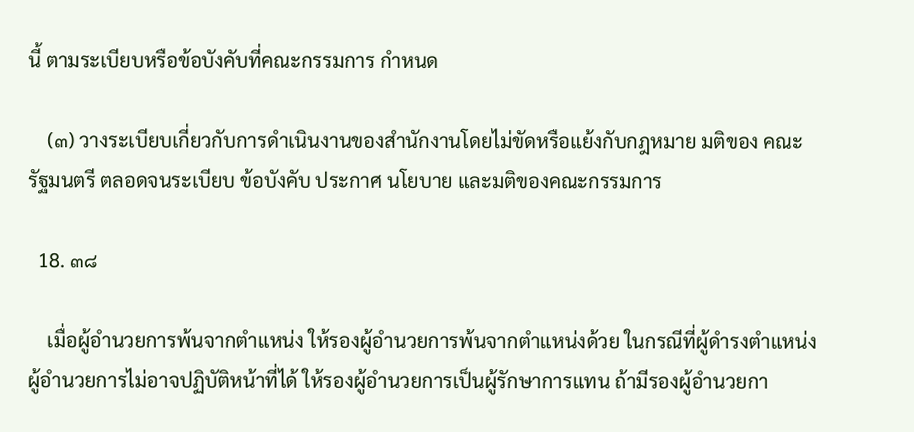นี้ ตามระเบียบหรือข้อบังคับที่คณะกรรมการ กำหนด

    (๓) วางระเบียบเกี่ยวกับการดำเนินงานของสำนักงานโดยไม่ขัดหรือแย้งกับกฎหมาย มติของ คณะรัฐมนตรี ตลอดจนระเบียบ ข้อบังคับ ประกาศ นโยบาย และมติของคณะกรรมการ

  18. ๓๘

    เมื่อผู้อำนวยการพ้นจากตำแหน่ง ให้รองผู้อำนวยการพ้นจากตำแหน่งด้วย ในกรณีที่ผู้ดำรงตำแหน่งผู้อำนวยการไม่อาจปฏิบัติหน้าที่ได้ ให้รองผู้อำนวยการเป็นผู้รักษาการแทน ถ้ามีรองผู้อำนวยกา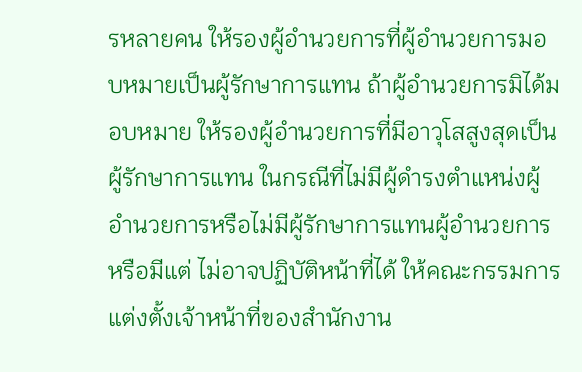รหลายคน ให้รองผู้อำนวยการที่ผู้อำนวยการมอบหมายเป็นผู้รักษาการแทน ถ้าผู้อำนวยการมิได้มอบหมาย ให้รองผู้อำนวยการที่มีอาวุโสสูงสุดเป็นผู้รักษาการแทน ในกรณีที่ไม่มีผู้ดำรงตำแหน่งผู้อำนวยการหรือไม่มีผู้รักษาการแทนผู้อำนวยการ หรือมีแต่ ไม่อาจปฏิบัติหน้าที่ได้ ให้คณะกรรมการแต่งตั้งเจ้าหน้าที่ของสำนักงาน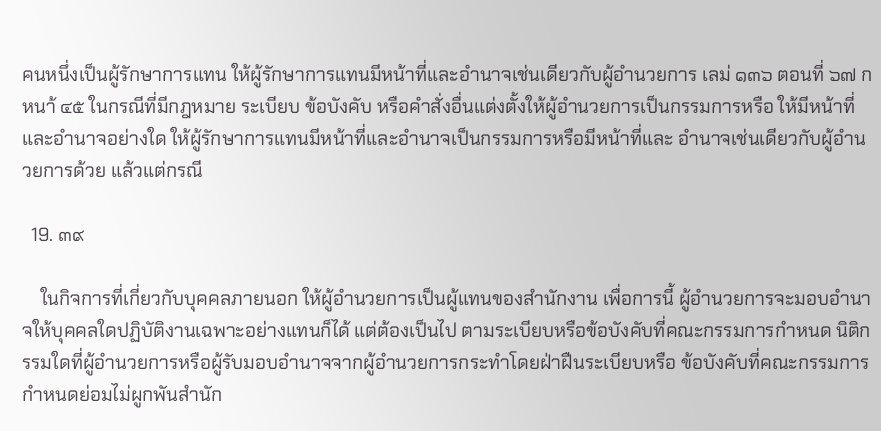คนหนึ่งเป็นผู้รักษาการแทน ให้ผู้รักษาการแทนมีหน้าที่และอำนาจเช่นเดียวกับผู้อำนวยการ เลม่ ๑๓๖ ตอนที่ ๖๗ ก หนา้ ๔๕ ในกรณีที่มีกฎหมาย ระเบียบ ข้อบังคับ หรือคำสั่งอื่นแต่งตั้งให้ผู้อำนวยการเป็นกรรมการหรือ ให้มีหน้าที่และอำนาจอย่างใด ให้ผู้รักษาการแทนมีหน้าที่และอำนาจเป็นกรรมการหรือมีหน้าที่และ อำนาจเช่นเดียวกับผู้อำนวยการด้วย แล้วแต่กรณี

  19. ๓๙

    ในกิจการที่เกี่ยวกับบุคคลภายนอก ให้ผู้อำนวยการเป็นผู้แทนของสำนักงาน เพื่อการนี้ ผู้อำนวยการจะมอบอำนาจให้บุคคลใดปฏิบัติงานเฉพาะอย่างแทนก็ได้ แต่ต้องเป็นไป ตามระเบียบหรือข้อบังคับที่คณะกรรมการกำหนด นิติกรรมใดที่ผู้อำนวยการหรือผู้รับมอบอำนาจจากผู้อำนวยการกระทำโดยฝ่าฝืนระเบียบหรือ ข้อบังคับที่คณะกรรมการกำหนดย่อมไม่ผูกพันสำนัก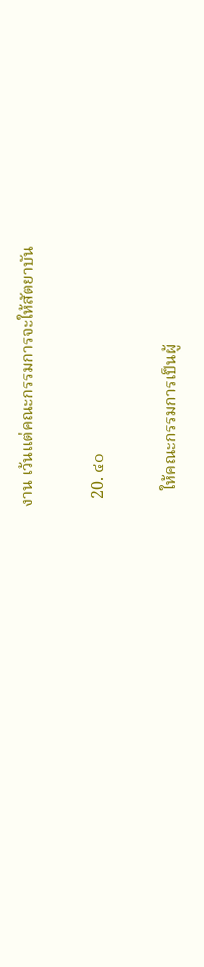งาน เว้นแต่คณะกรรมการจะให้สัตยาบัน

  20. ๔๐

    ให้คณะกรรมการเป็นผู้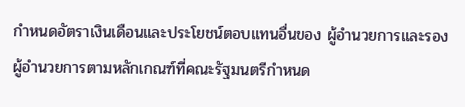กำหนดอัตราเงินเดือนและประโยชน์ตอบแทนอื่นของ ผู้อำนวยการและรองผู้อำนวยการตามหลักเกณฑ์ที่คณะรัฐมนตรีกำหนด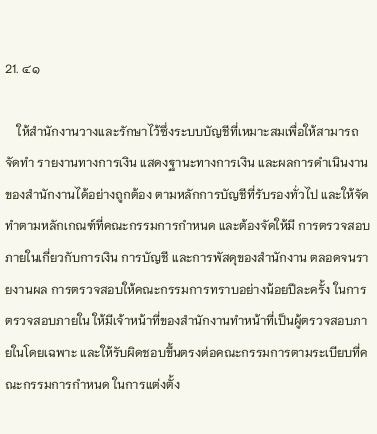21. ๔๑

    ให้สำนักงานวางและรักษาไว้ซึ่งระบบบัญชีที่เหมาะสมเพื่อให้สามารถจัดทำ รายงานทางการเงิน แสดงฐานะทางการเงิน และผลการดำเนินงานของสำนักงานได้อย่างถูกต้อง ตามหลักการบัญชีที่รับรองทั่วไป และให้จัดทำตามหลักเกณฑ์ที่คณะกรรมการกำหนด และต้องจัดให้มี การตรวจสอบภายในเกี่ยวกับการเงิน การบัญชี และการพัสดุของสำนักงาน ตลอดจนรายงานผล การตรวจสอบให้คณะกรรมการทราบอย่างน้อยปีละครั้ง ในการตรวจสอบภายใน ให้มีเจ้าหน้าที่ของสำนักงานทำหน้าที่เป็นผู้ตรวจสอบภายในโดยเฉพาะ และให้รับผิดชอบขึ้นตรงต่อคณะกรรมการตามระเบียบที่คณะกรรมการกำหนด ในการแต่งตั้ง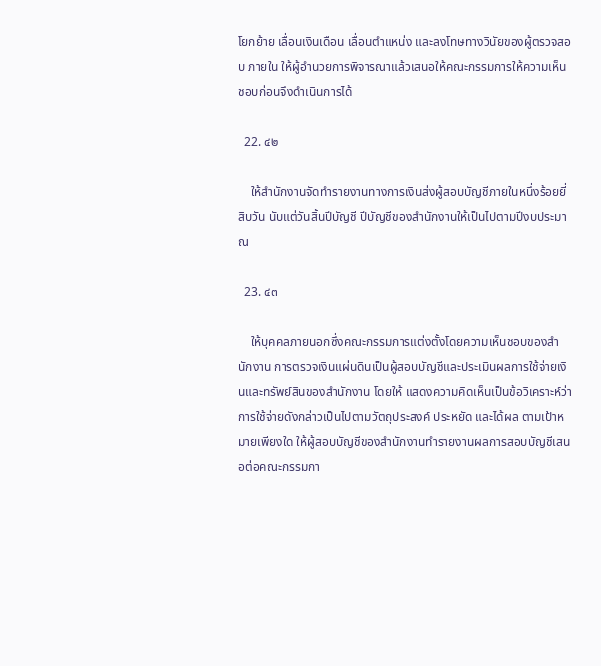โยกย้าย เลื่อนเงินเดือน เลื่อนตำแหน่ง และลงโทษทางวินัยของผู้ตรวจสอบ ภายใน ให้ผู้อำนวยการพิจารณาแล้วเสนอให้คณะกรรมการให้ความเห็นชอบก่อนจึงดำเนินการได้

  22. ๔๒

    ให้สำนักงานจัดทำรายงานทางการเงินส่งผู้สอบบัญชีภายในหนึ่งร้อยยี่สิบวัน นับแต่วันสิ้นปีบัญชี ปีบัญชีของสำนักงานให้เป็นไปตามปีงบประมาณ

  23. ๔๓

    ให้บุคคลภายนอกซึ่งคณะกรรมการแต่งตั้งโดยความเห็นชอบของสำนักงาน การตรวจเงินแผ่นดินเป็นผู้สอบบัญชีและประเมินผลการใช้จ่ายเงินและทรัพย์สินของสำนักงาน โดยให้ แสดงความคิดเห็นเป็นข้อวิเคราะห์ว่าการใช้จ่ายดังกล่าวเป็นไปตามวัตถุประสงค์ ประหยัด และได้ผล ตามเป้าหมายเพียงใด ให้ผู้สอบบัญชีของสำนักงานทำรายงานผลการสอบบัญชีเสนอต่อคณะกรรมกา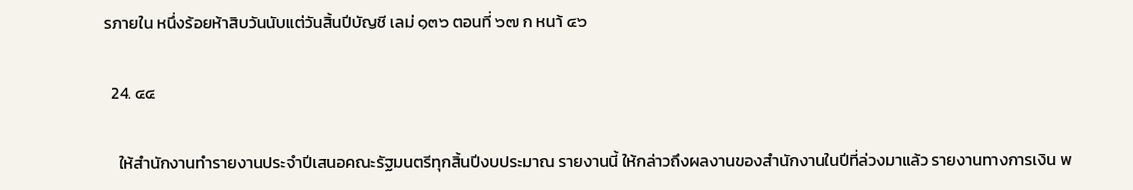รภายใน หนึ่งร้อยห้าสิบวันนับแต่วันสิ้นปีบัญชี เลม่ ๑๓๖ ตอนที่ ๖๗ ก หนา้ ๔๖

  24. ๔๔

    ให้สำนักงานทำรายงานประจำปีเสนอคณะรัฐมนตรีทุกสิ้นปีงบประมาณ รายงานนี้ ให้กล่าวถึงผลงานของสำนักงานในปีที่ล่วงมาแล้ว รายงานทางการเงิน พ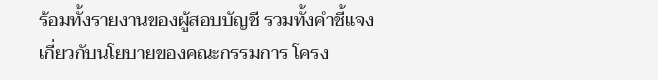ร้อมทั้งรายงานของผู้สอบบัญชี รวมทั้งคำชี้แจงเกี่ยวกับนโยบายของคณะกรรมการ โครง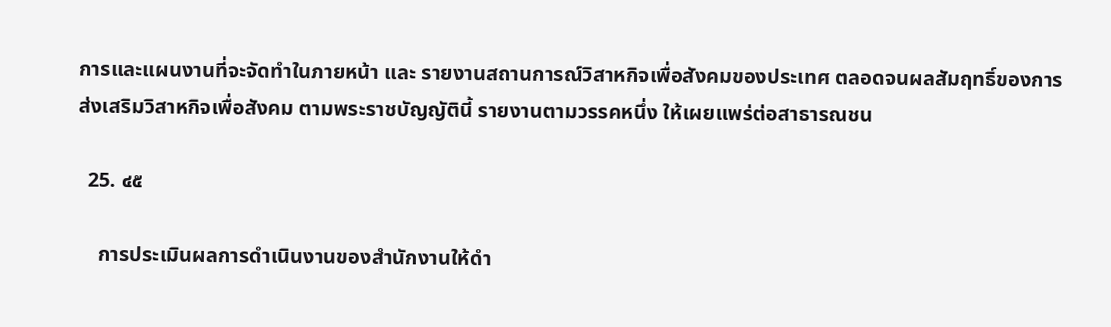การและแผนงานที่จะจัดทำในภายหน้า และ รายงานสถานการณ์วิสาหกิจเพื่อสังคมของประเทศ ตลอดจนผลสัมฤทธิ์ของการส่งเสริมวิสาหกิจเพื่อสังคม ตามพระราชบัญญัตินี้ รายงานตามวรรคหนึ่ง ให้เผยแพร่ต่อสาธารณชน

  25. ๔๕

    การประเมินผลการดำเนินงานของสำนักงานให้ดำ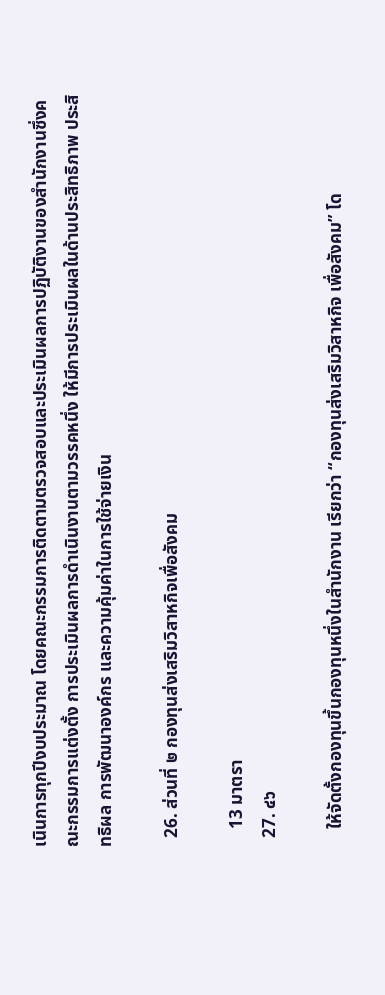เนินการทุกปีงบประมาณ โดยคณะกรรมการติดตามตรวจสอบและประเมินผลการปฏิบัติงานของสำนักงานซึ่งคณะกรรมการแต่งตั้ง การประเมินผลการดำเนินงานตามวรรคหนึ่ง ให้มีการประเมินผลในด้านประสิทธิภาพ ประสิทธิผล การพัฒนาองค์กร และความคุ้มค่าในการใช้จ่ายเงิน

  26. ส่วนที่ ๒ กองทุนส่งเสริมวิสาหกิจเพื่อสังคม

    13 มาตรา
  27. ๔๖

    ให้จัดตั้งกองทุนขึ้นกองทุนหนึ่งในสำนักงาน เรียกว่า “กองทุนส่งเสริมวิสาหกิจ เพื่อสังคม” โด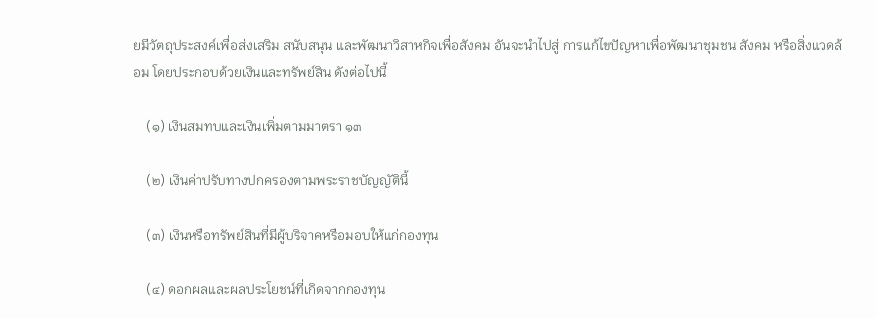ยมีวัตถุประสงค์เพื่อส่งเสริม สนับสนุน และพัฒนาวิสาหกิจเพื่อสังคม อันจะนำไปสู่ การแก้ไขปัญหาเพื่อพัฒนาชุมชน สังคม หรือสิ่งแวดล้อม โดยประกอบด้วยเงินและทรัพย์สิน ดังต่อไปนี้

    (๑) เงินสมทบและเงินเพิ่มตามมาตรา ๑๓

    (๒) เงินค่าปรับทางปกครองตามพระราชบัญญัตินี้

    (๓) เงินหรือทรัพย์สินที่มีผู้บริจาคหรือมอบให้แก่กองทุน

    (๔) ดอกผลและผลประโยชน์ที่เกิดจากกองทุน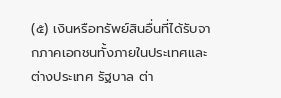(๕) เงินหรือทรัพย์สินอื่นที่ได้รับจากภาคเอกชนทั้งภายในประเทศและต่างประเทศ รัฐบาล ต่า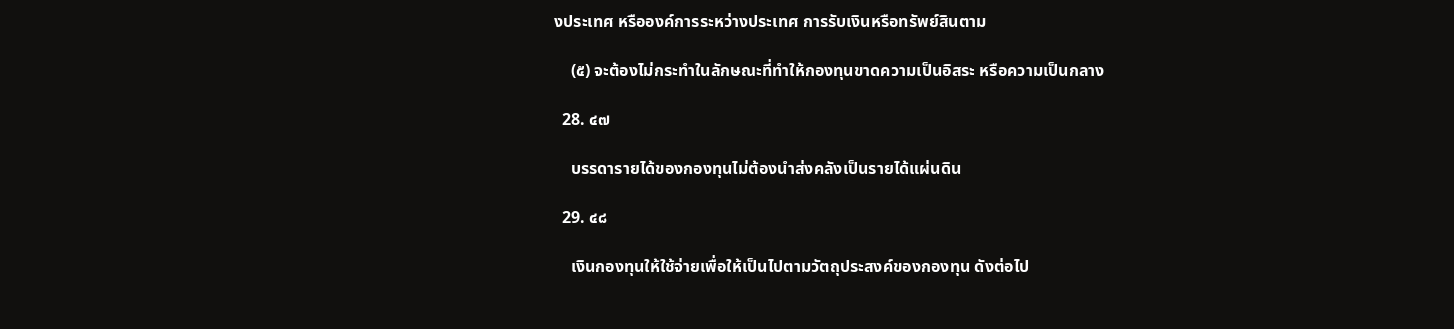งประเทศ หรือองค์การระหว่างประเทศ การรับเงินหรือทรัพย์สินตาม

    (๕) จะต้องไม่กระทำในลักษณะที่ทำให้กองทุนขาดความเป็นอิสระ หรือความเป็นกลาง

  28. ๔๗

    บรรดารายได้ของกองทุนไม่ต้องนำส่งคลังเป็นรายได้แผ่นดิน

  29. ๔๘

    เงินกองทุนให้ใช้จ่ายเพื่อให้เป็นไปตามวัตถุประสงค์ของกองทุน ดังต่อไป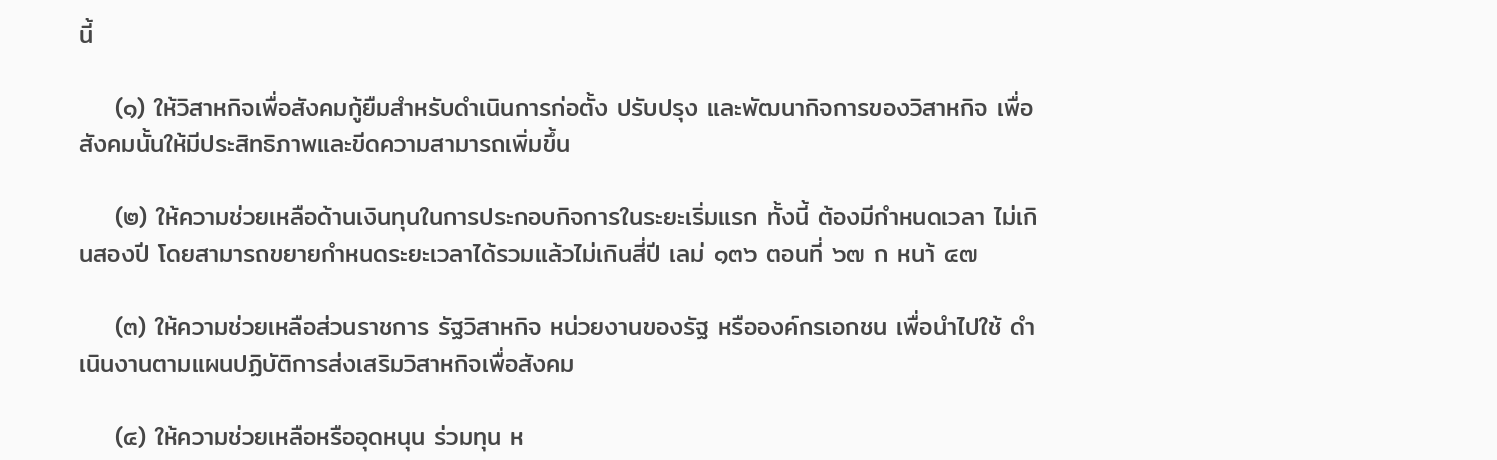นี้

    (๑) ให้วิสาหกิจเพื่อสังคมกู้ยืมสำหรับดำเนินการก่อตั้ง ปรับปรุง และพัฒนากิจการของวิสาหกิจ เพื่อสังคมนั้นให้มีประสิทธิภาพและขีดความสามารถเพิ่มขึ้น

    (๒) ให้ความช่วยเหลือด้านเงินทุนในการประกอบกิจการในระยะเริ่มแรก ทั้งนี้ ต้องมีกำหนดเวลา ไม่เกินสองปี โดยสามารถขยายกำหนดระยะเวลาได้รวมแล้วไม่เกินสี่ปี เลม่ ๑๓๖ ตอนที่ ๖๗ ก หนา้ ๔๗

    (๓) ให้ความช่วยเหลือส่วนราชการ รัฐวิสาหกิจ หน่วยงานของรัฐ หรือองค์กรเอกชน เพื่อนำไปใช้ ดำเนินงานตามแผนปฏิบัติการส่งเสริมวิสาหกิจเพื่อสังคม

    (๔) ให้ความช่วยเหลือหรืออุดหนุน ร่วมทุน ห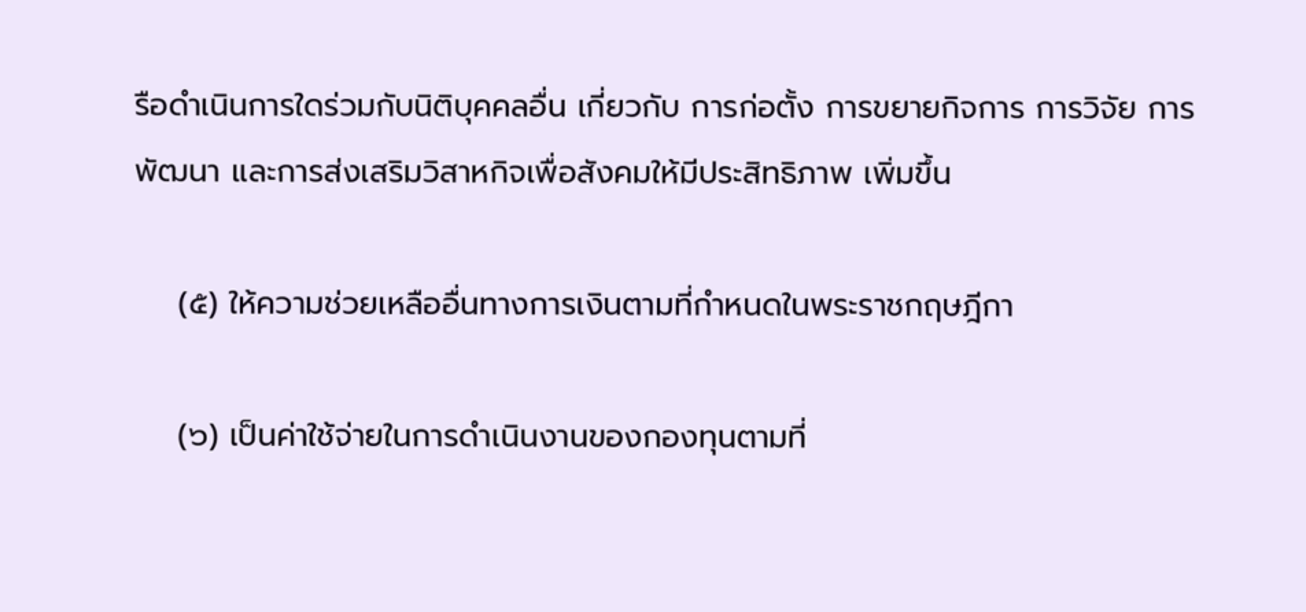รือดำเนินการใดร่วมกับนิติบุคคลอื่น เกี่ยวกับ การก่อตั้ง การขยายกิจการ การวิจัย การพัฒนา และการส่งเสริมวิสาหกิจเพื่อสังคมให้มีประสิทธิภาพ เพิ่มขึ้น

    (๕) ให้ความช่วยเหลืออื่นทางการเงินตามที่กำหนดในพระราชกฤษฎีกา

    (๖) เป็นค่าใช้จ่ายในการดำเนินงานของกองทุนตามที่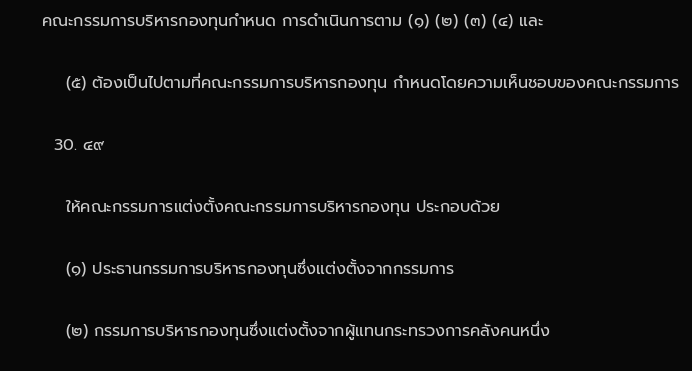คณะกรรมการบริหารกองทุนกำหนด การดำเนินการตาม (๑) (๒) (๓) (๔) และ

    (๕) ต้องเป็นไปตามที่คณะกรรมการบริหารกองทุน กำหนดโดยความเห็นชอบของคณะกรรมการ

  30. ๔๙

    ให้คณะกรรมการแต่งตั้งคณะกรรมการบริหารกองทุน ประกอบด้วย

    (๑) ประธานกรรมการบริหารกองทุนซึ่งแต่งตั้งจากกรรมการ

    (๒) กรรมการบริหารกองทุนซึ่งแต่งตั้งจากผู้แทนกระทรวงการคลังคนหนึ่ง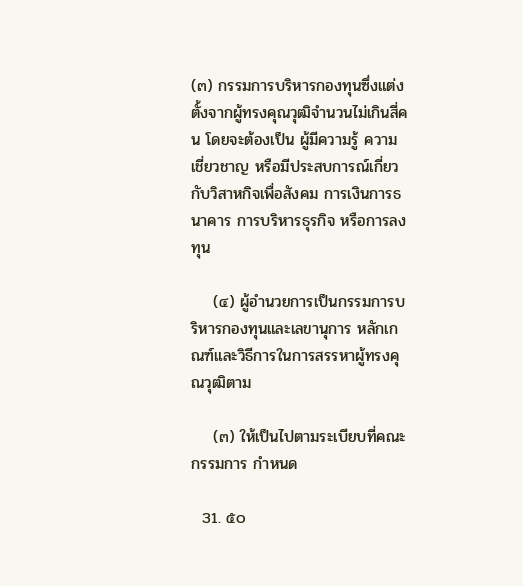(๓) กรรมการบริหารกองทุนซึ่งแต่งตั้งจากผู้ทรงคุณวุฒิจำนวนไม่เกินสี่คน โดยจะต้องเป็น ผู้มีความรู้ ความเชี่ยวชาญ หรือมีประสบการณ์เกี่ยวกับวิสาหกิจเพื่อสังคม การเงินการธนาคาร การบริหารธุรกิจ หรือการลงทุน

    (๔) ผู้อำนวยการเป็นกรรมการบริหารกองทุนและเลขานุการ หลักเกณฑ์และวิธีการในการสรรหาผู้ทรงคุณวุฒิตาม

    (๓) ให้เป็นไปตามระเบียบที่คณะกรรมการ กำหนด

  31. ๕๐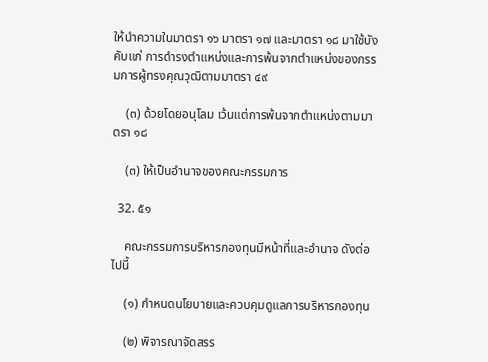ให้นำความในมาตรา ๑๖ มาตรา ๑๗ และมาตรา ๑๘ มาใช้บังคับแก่ การดำรงตำแหน่งและการพ้นจากตำแหน่งของกรรมการผู้ทรงคุณวุฒิตามมาตรา ๔๙

    (๓) ด้วยโดยอนุโลม เว้นแต่การพ้นจากตำแหน่งตามมาตรา ๑๘

    (๓) ให้เป็นอำนาจของคณะกรรมการ

  32. ๕๑

    คณะกรรมการบริหารกองทุนมีหน้าที่และอำนาจ ดังต่อไปนี้

    (๑) กำหนดนโยบายและควบคุมดูแลการบริหารกองทุน

    (๒) พิจารณาจัดสรร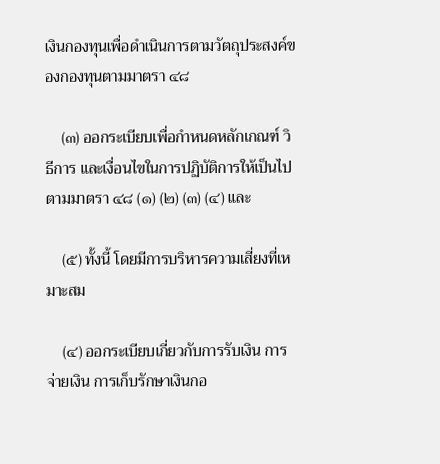เงินกองทุนเพื่อดำเนินการตามวัตถุประสงค์ของกองทุนตามมาตรา ๔๘

    (๓) ออกระเบียบเพื่อกำหนดหลักเกณฑ์ วิธีการ และเงื่อนไขในการปฏิบัติการให้เป็นไป ตามมาตรา ๔๘ (๑) (๒) (๓) (๔) และ

    (๕) ทั้งนี้ โดยมีการบริหารความเสี่ยงที่เหมาะสม

    (๔) ออกระเบียบเกี่ยวกับการรับเงิน การจ่ายเงิน การเก็บรักษาเงินกอ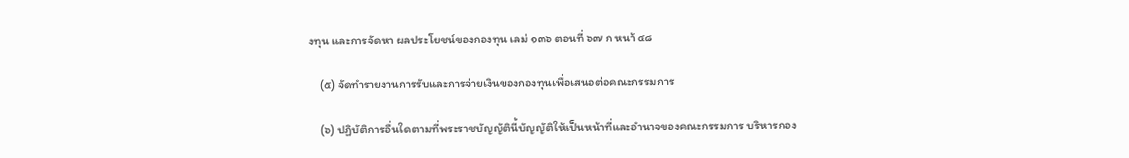งทุน และการจัดหา ผลประโยชน์ของกองทุน เลม่ ๑๓๖ ตอนที่ ๖๗ ก หนา้ ๔๘

    (๕) จัดทำรายงานการรับและการจ่ายเงินของกองทุนเพื่อเสนอต่อคณะกรรมการ

    (๖) ปฏิบัติการอื่นใดตามที่พระราชบัญญัตินี้บัญญัติให้เป็นหน้าที่และอำนาจของคณะกรรมการ บริหารกอง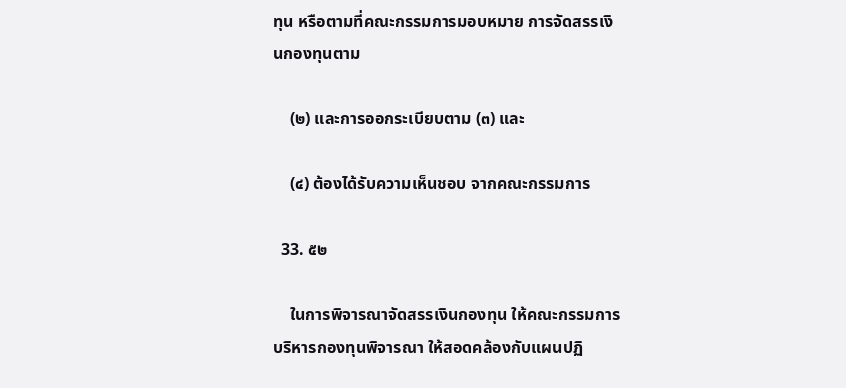ทุน หรือตามที่คณะกรรมการมอบหมาย การจัดสรรเงินกองทุนตาม

    (๒) และการออกระเบียบตาม (๓) และ

    (๔) ต้องได้รับความเห็นชอบ จากคณะกรรมการ

  33. ๕๒

    ในการพิจารณาจัดสรรเงินกองทุน ให้คณะกรรมการบริหารกองทุนพิจารณา ให้สอดคล้องกับแผนปฏิ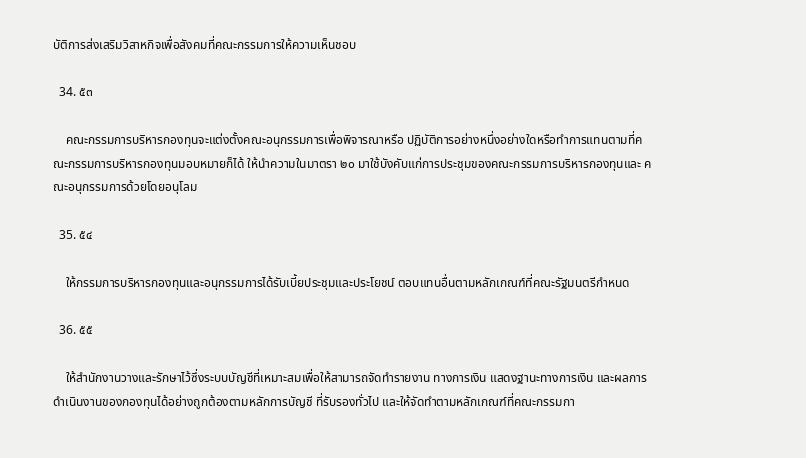บัติการส่งเสริมวิสาหกิจเพื่อสังคมที่คณะกรรมการให้ความเห็นชอบ

  34. ๕๓

    คณะกรรมการบริหารกองทุนจะแต่งตั้งคณะอนุกรรมการเพื่อพิจารณาหรือ ปฏิบัติการอย่างหนึ่งอย่างใดหรือทำการแทนตามที่คณะกรรมการบริหารกองทุนมอบหมายก็ได้ ให้นำความในมาตรา ๒๐ มาใช้บังคับแก่การประชุมของคณะกรรมการบริหารกองทุนและ คณะอนุกรรมการด้วยโดยอนุโลม

  35. ๕๔

    ให้กรรมการบริหารกองทุนและอนุกรรมการได้รับเบี้ยประชุมและประโยชน์ ตอบแทนอื่นตามหลักเกณฑ์ที่คณะรัฐมนตรีกำหนด

  36. ๕๕

    ให้สำนักงานวางและรักษาไว้ซึ่งระบบบัญชีที่เหมาะสมเพื่อให้สามารถจัดทำรายงาน ทางการเงิน แสดงฐานะทางการเงิน และผลการดำเนินงานของกองทุนได้อย่างถูกต้องตามหลักการบัญชี ที่รับรองทั่วไป และให้จัดทำตามหลักเกณฑ์ที่คณะกรรมกา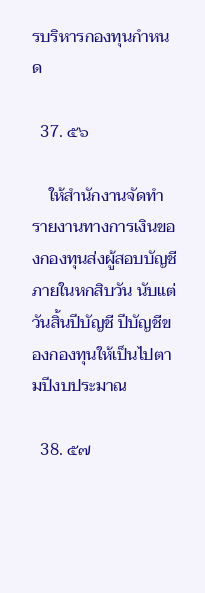รบริหารกองทุนกำหนด

  37. ๕๖

    ให้สำนักงานจัดทำรายงานทางการเงินของกองทุนส่งผู้สอบบัญชีภายในหกสิบวัน นับแต่วันสิ้นปีบัญชี ปีบัญชีของกองทุนให้เป็นไปตามปีงบประมาณ

  38. ๕๗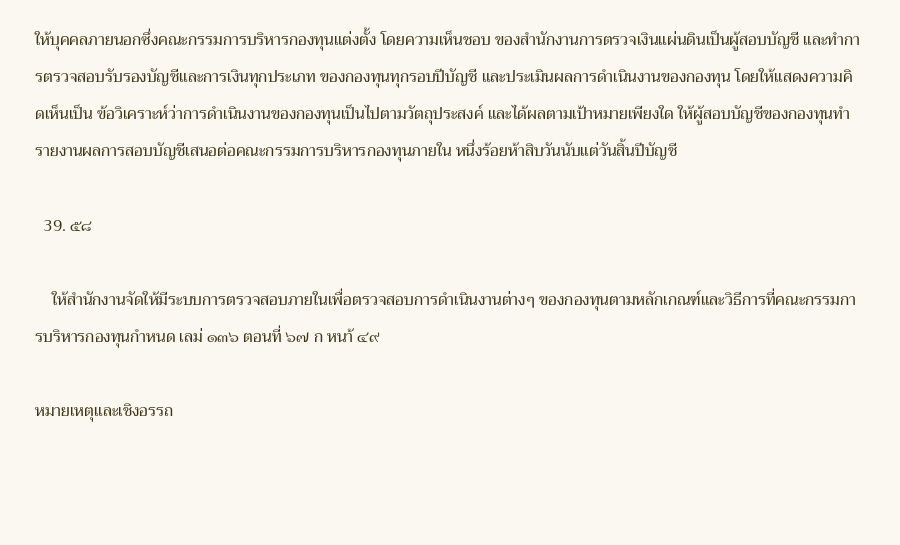ให้บุคคลภายนอกซึ่งคณะกรรมการบริหารกองทุนแต่งตั้ง โดยความเห็นชอบ ของสำนักงานการตรวจเงินแผ่นดินเป็นผู้สอบบัญชี และทำการตรวจสอบรับรองบัญชีและการเงินทุกประเภท ของกองทุนทุกรอบปีบัญชี และประเมินผลการดำเนินงานของกองทุน โดยให้แสดงความคิดเห็นเป็น ข้อวิเคราะห์ว่าการดำเนินงานของกองทุนเป็นไปตามวัตถุประสงค์ และได้ผลตามเป้าหมายเพียงใด ให้ผู้สอบบัญชีของกองทุนทำรายงานผลการสอบบัญชีเสนอต่อคณะกรรมการบริหารกองทุนภายใน หนึ่งร้อยห้าสิบวันนับแต่วันสิ้นปีบัญชี

  39. ๕๘

    ให้สำนักงานจัดให้มีระบบการตรวจสอบภายในเพื่อตรวจสอบการดำเนินงานต่างๆ ของกองทุนตามหลักเกณฑ์และวิธีการที่คณะกรรมการบริหารกองทุนกำหนด เลม่ ๑๓๖ ตอนที่ ๖๗ ก หนา้ ๔๙

หมายเหตุและเชิงอรรถ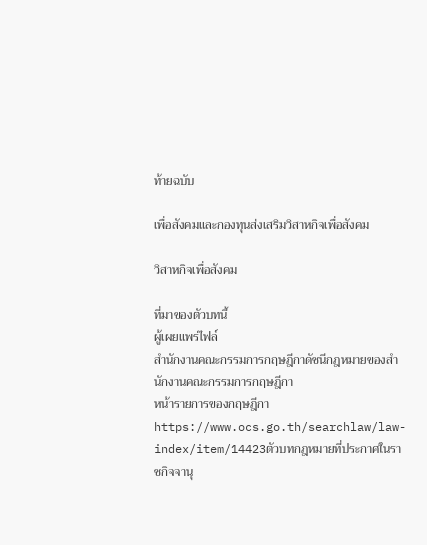ท้ายฉบับ

เพื่อสังคมและกองทุนส่งเสริมวิสาหกิจเพื่อสังคม

วิสาหกิจเพื่อสังคม

ที่มาของตัวบทนี้
ผู้เผยแพร่ไฟล์
สำนักงานคณะกรรมการกฤษฎีกาดัชนีกฎหมายของสำนักงานคณะกรรมการกฤษฎีกา
หน้ารายการของกฤษฎีกา
https://www.ocs.go.th/searchlaw/law-index/item/14423ตัวบทกฎหมายที่ประกาศในราชกิจจานุ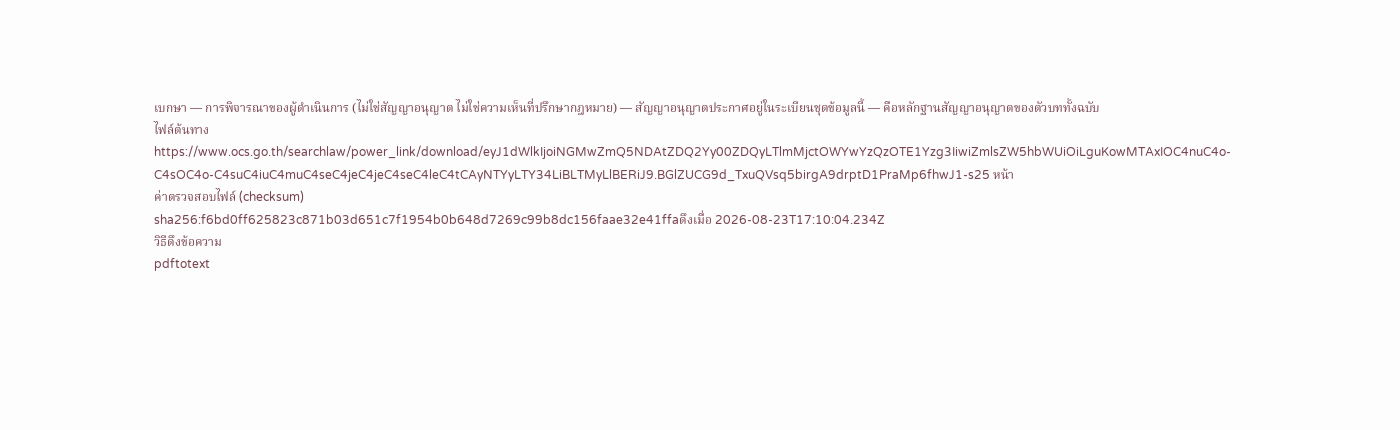เบกษา — การพิจารณาของผู้ดำเนินการ (ไม่ใช่สัญญาอนุญาต ไม่ใช่ความเห็นที่ปรึกษากฎหมาย) — สัญญาอนุญาตประกาศอยู่ในระเบียนชุดข้อมูลนี้ — คือหลักฐานสัญญาอนุญาตของตัวบททั้งฉบับ
ไฟล์ต้นทาง
https://www.ocs.go.th/searchlaw/power_link/download/eyJ1dWlkIjoiNGMwZmQ5NDAtZDQ2Yy00ZDQyLTlmMjctOWYwYzQzOTE1Yzg3IiwiZmlsZW5hbWUiOiLguKowMTAxIOC4nuC4o-C4sOC4o-C4suC4iuC4muC4seC4jeC4jeC4seC4leC4tCAyNTYyLTY34LiBLTMyLlBERiJ9.BGlZUCG9d_TxuQVsq5birgA9drptD1PraMp6fhwJ1-s25 หน้า
ค่าตรวจสอบไฟล์ (checksum)
sha256:f6bd0ff625823c871b03d651c7f1954b0b648d7269c99b8dc156faae32e41ffaดึงเมื่อ 2026-08-23T17:10:04.234Z
วิธีดึงข้อความ
pdftotext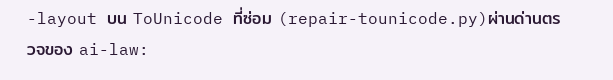-layout บน ToUnicode ที่ซ่อม (repair-tounicode.py)ผ่านด่านตรวจของ ai-law: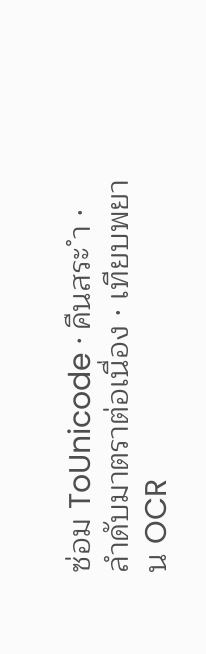ซ่อม ToUnicode · คืนสระ ำ · ลำดับมาตราต่อเนื่อง · เทียบพยาน OCR